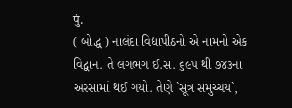पुं.
( બોદ્ધ ) નાલંદા વિદ્યાપીઠનો એ નામનો એક વિદ્વાન. તે લગભગ ઈ.સ. ૬૯૫ થી ૭૪૩ના અરસામાં થઈ ગયો. તેણે `સૂત્ર સમુચ્ચય`,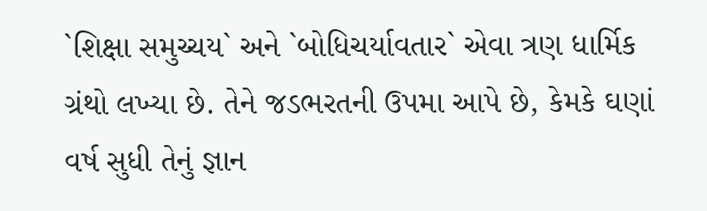`શિક્ષા સમુચ્ચય` અને `બોધિચર્યાવતાર` એવા ત્રણ ધાર્મિક ગ્રંથો લખ્યા છે. તેને જડભરતની ઉપમા આપે છે, કેમકે ઘણાં વર્ષ સુધી તેનું જ્ઞાન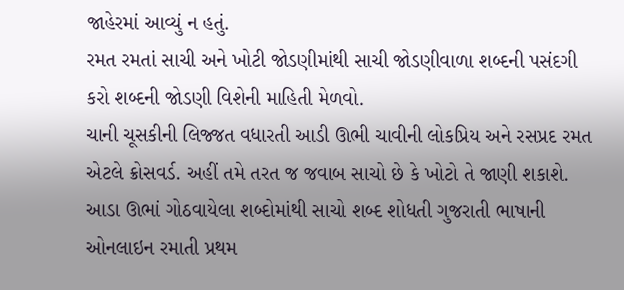જાહેરમાં આવ્યું ન હતું.
રમત રમતાં સાચી અને ખોટી જોડણીમાંથી સાચી જોડણીવાળા શબ્દની પસંદગી કરો શબ્દની જોડણી વિશેની માહિતી મેળવો.
ચાની ચૂસકીની લિજ્જત વધારતી આડી ઊભી ચાવીની લોકપ્રિય અને રસપ્રદ રમત એટલે ક્રોસવર્ડ. અહીં તમે તરત જ જવાબ સાચો છે કે ખોટો તે જાણી શકાશે.
આડા ઊભાં ગોઠવાયેલા શબ્દોમાંથી સાચો શબ્દ શોધતી ગુજરાતી ભાષાની ઓનલાઇન રમાતી પ્રથમ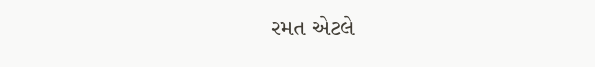રમત એટલે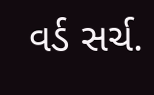વર્ડ સર્ચ.